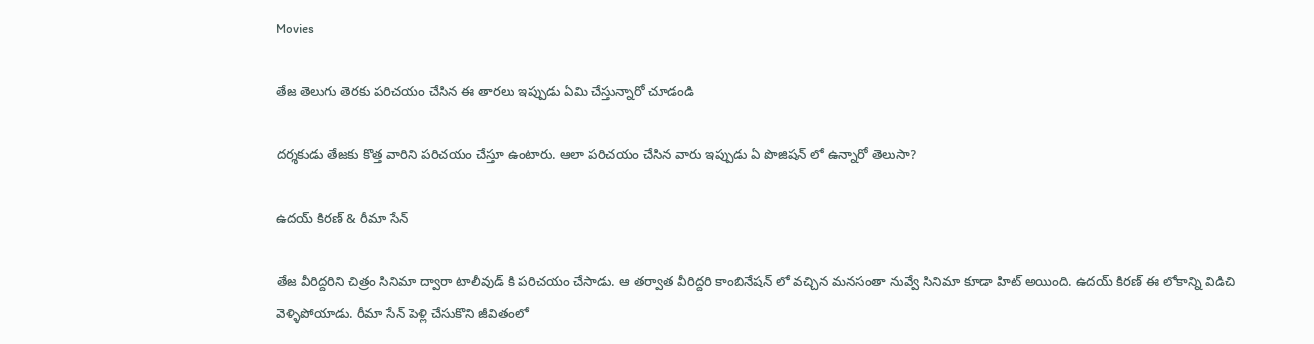Movies

తేజ తెలుగు తెరకు పరిచయం చేసిన ఈ తారలు ఇప్పుడు ఏమి చేస్తున్నారో చూడండి

దర్శకుడు తేజకు కొత్త వారిని పరిచయం చేస్తూ ఉంటారు. ఆలా పరిచయం చేసిన వారు ఇప్పుడు ఏ పొజిషన్ లో ఉన్నారో తెలుసా?

ఉదయ్ కిరణ్ & రీమా సేన్

తేజ వీరిద్దరిని చిత్రం సినిమా ద్వారా టాలీవుడ్ కి పరిచయం చేసాడు. ఆ తర్వాత వీరిద్దరి కాంబినేషన్ లో వచ్చిన మనసంతా నువ్వే సినిమా కూడా హిట్ అయింది. ఉదయ్ కిరణ్ ఈ లోకాన్ని విడిచి వెళ్ళిపోయాడు. రీమా సేన్ పెళ్లి చేసుకొని జీవితంలో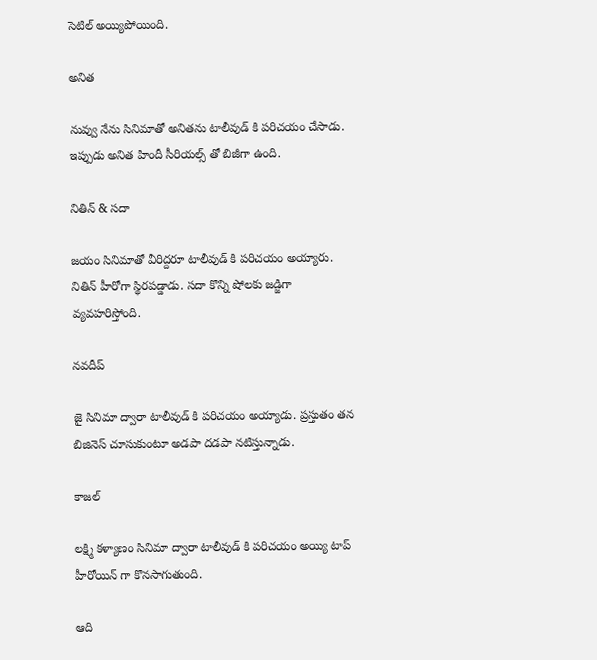సెటిల్ అయ్యిపోయింది.

అనిత

నువ్వు నేను సినిమాతో అనితను టాలీవుడ్ కి పరిచయం చేసాడు. ఇప్పుడు అనిత హిందీ సీరియల్స్ తో బిజీగా ఉంది.

నితిన్ & సదా

జయం సినిమాతో వీరిద్దరూ టాలీవుడ్ కి పరిచయం అయ్యారు. నితిన్ హీరోగా స్థిరపడ్డాడు. సదా కొన్ని షోలకు జడ్జిగా వ్యవహరిస్తోంది.

నవదీప్

జై సినిమా ద్వారా టాలీవుడ్ కి పరిచయం అయ్యాడు. ప్రస్తుతం తన బిజినెస్ చూసుకుంటూ అడపా దడపా నటిస్తున్నాడు.

కాజల్

లక్ష్మి కళ్యాణం సినిమా ద్వారా టాలీవుడ్ కి పరిచయం అయ్యి టాప్ హీరోయిన్ గా కొనసాగుతుంది.

ఆది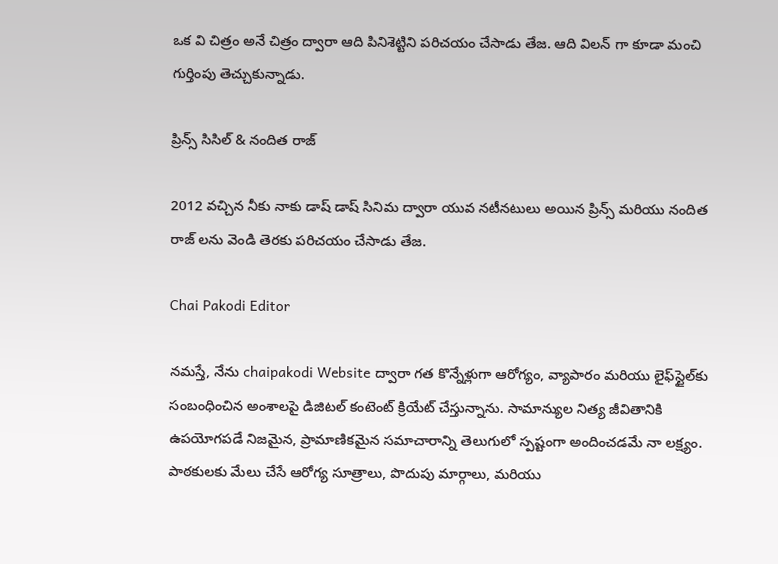ఒక వి చిత్రం అనే చిత్రం ద్వారా ఆది పినిశెట్టిని పరిచయం చేసాడు తేజ. ఆది విలన్ గా కూడా మంచి గుర్తింపు తెచ్చుకున్నాడు.

ప్రిన్స్ సిసిల్ & నందిత రాజ్

2012 వచ్చిన నీకు నాకు డాష్ డాష్ సినిమ ద్వారా యువ నటీనటులు అయిన ప్రిన్స్ మరియు నందిత రాజ్ లను వెండి తెరకు పరిచయం చేసాడు తేజ.

Chai Pakodi Editor

నమస్తే, నేను chaipakodi Website ద్వారా గత కొన్నేళ్లుగా ఆరోగ్యం, వ్యాపారం మరియు లైఫ్‌స్టైల్‌కు సంబంధించిన అంశాలపై డిజిటల్ కంటెంట్ క్రియేట్ చేస్తున్నాను. సామాన్యుల నిత్య జీవితానికి ఉపయోగపడే నిజమైన, ప్రామాణికమైన సమాచారాన్ని తెలుగులో స్పష్టంగా అందించడమే నా లక్ష్యం. పాఠకులకు మేలు చేసే ఆరోగ్య సూత్రాలు, పొదుపు మార్గాలు, మరియు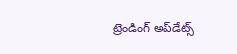ట్రెండింగ్ అప్‌డేట్స్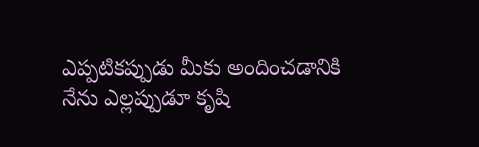ఎప్పటికప్పుడు మీకు అందించడానికి నేను ఎల్లప్పుడూ కృషి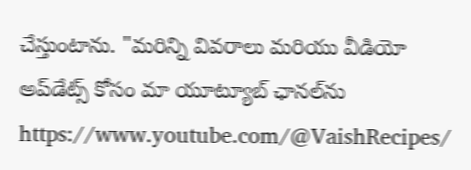చేస్తుంటాను. "మరిన్ని వివరాలు మరియు వీడియో అప్‌డేట్స్ కోసం మా యూట్యూబ్ ఛానల్‌ను https://www.youtube.com/@VaishRecipes/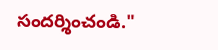సందర్శించండి."